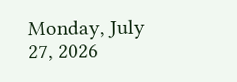Monday, July 27, 2026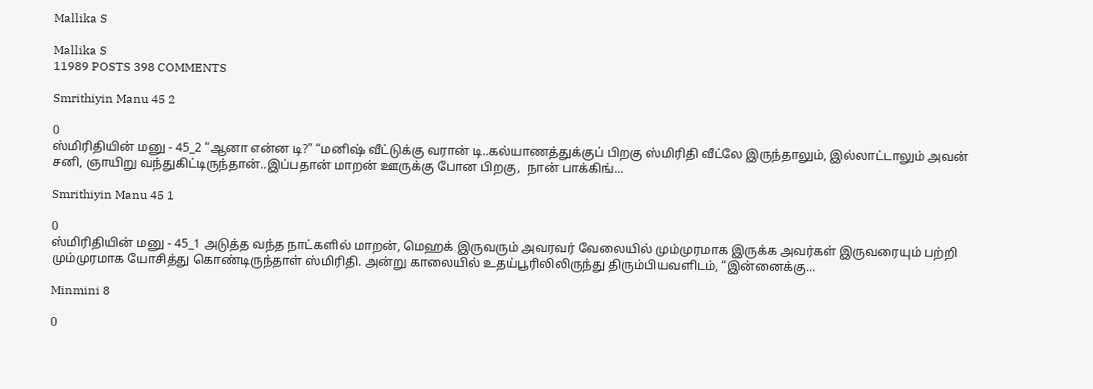Mallika S

Mallika S
11989 POSTS 398 COMMENTS

Smrithiyin Manu 45 2

0
ஸ்மிரிதியின் மனு - 45_2 “ஆனா என்ன டி?” “மனிஷ் வீட்டுக்கு வரான் டி..கல்யாணத்துக்குப் பிறகு ஸ்மிரிதி வீட்லே இருந்தாலும், இல்லாட்டாலும் அவன் சனி, ஞாயிறு வந்துகிட்டிருந்தான்..இப்பதான் மாறன் ஊருக்கு போன பிறகு,  நான் பாக்கிங்...

Smrithiyin Manu 45 1

0
ஸ்மிரிதியின் மனு - 45_1 அடுத்த வந்த நாட்களில் மாறன், மெஹக் இருவரும் அவரவர் வேலையில் மும்முரமாக இருக்க அவர்கள் இருவரையும் பற்றி மும்முரமாக யோசித்து கொண்டிருந்தாள் ஸ்மிரிதி. அன்று காலையில் உதய்பூரிலிலிருந்து திரும்பியவளிடம், “இன்னைக்கு...

Minmini 8

0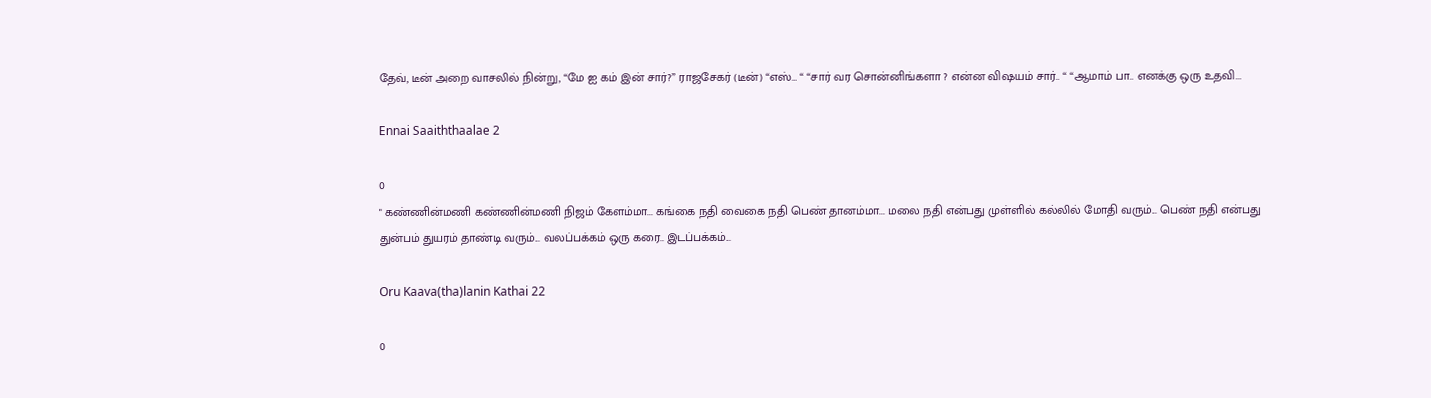தேவ், டீன் அறை வாசலில் நின்று, “மே ஐ கம் இன் சார்?” ராஜசேகர் (டீன்) “எஸ்… “ “சார் வர சொன்னிங்களா ? என்ன விஷயம் சார்.. “ “ஆமாம் பா.. எனக்கு ஒரு உதவி...

Ennai Saaiththaalae 2

0
" கண்ணின்மணி கண்ணின்மணி நிஜம் கேளம்மா... கங்கை நதி வைகை நதி பெண் தானம்மா... மலை நதி என்பது முள்ளில் கல்லில் மோதி வரும்... பெண் நதி என்பது துன்பம் துயரம் தாண்டி வரும்... வலப்பக்கம் ஒரு கரை.. இடப்பக்கம்...

Oru Kaava(tha)lanin Kathai 22

0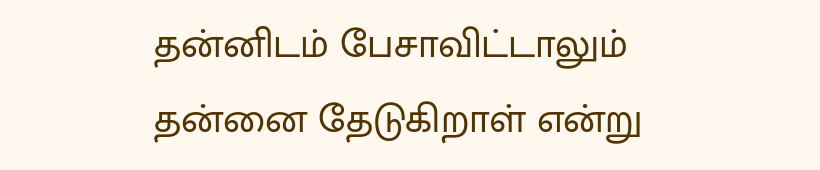தன்னிடம் பேசாவிட்டாலும் தன்னை தேடுகிறாள் என்று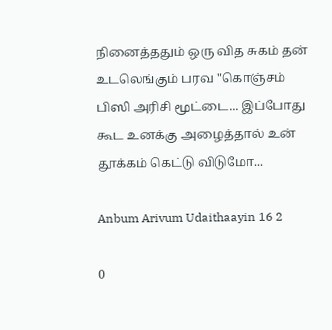நினைத்ததும் ஒரு வித சுகம் தன் உடலெங்கும் பரவ "கொஞ்சம் பிஸி அரிசி மூட்டை... இப்போது கூட உனக்கு அழைத்தால் உன் தூக்கம் கெட்டு விடுமோ...

Anbum Arivum Udaithaayin 16 2

0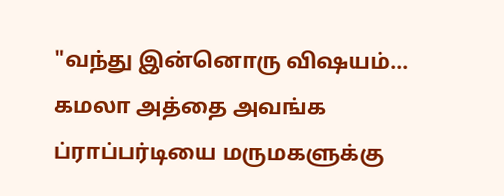"வந்து இன்னொரு விஷயம்... கமலா அத்தை அவங்க ப்ராப்பர்டியை மருமகளுக்கு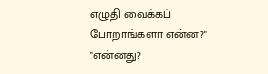எழுதி வைக்கப் போறாங்களா என்ன?" "என்னது?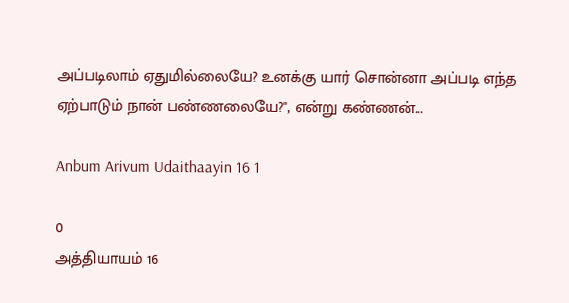அப்படிலாம் ஏதுமில்லையே? உனக்கு யார் சொன்னா அப்படி எந்த ஏற்பாடும் நான் பண்ணலையே?", என்று கண்ணன்...

Anbum Arivum Udaithaayin 16 1

0
அத்தியாயம் 16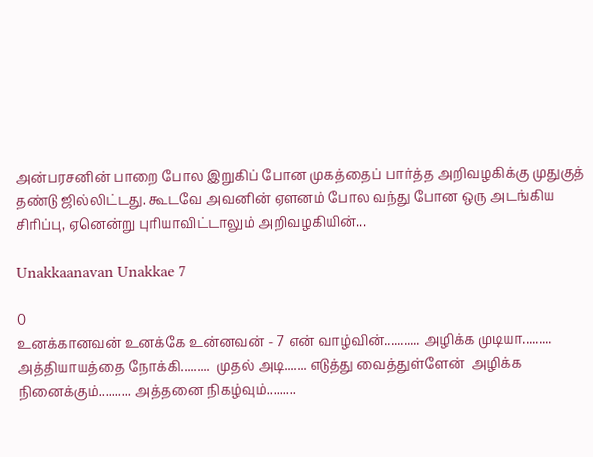அன்பரசனின் பாறை போல இறுகிப் போன முகத்தைப் பார்த்த அறிவழகிக்கு முதுகுத் தண்டு ஜில்லிட்டது. கூடவே அவனின் ஏளனம் போல வந்து போன ஒரு அடங்கிய சிரிப்பு, ஏனென்று புரியாவிட்டாலும் அறிவழகியின்...

Unakkaanavan Unakkae 7

0
உனக்கானவன் உனக்கே உன்னவன் - 7 என் வாழ்வின்........... அழிக்க முடியா......... அத்தியாயத்தை நோக்கி.........  முதல் அடி....... எடுத்து வைத்துள்ளேன்  அழிக்க நினைக்கும்.......... அத்தனை நிகழ்வும்.........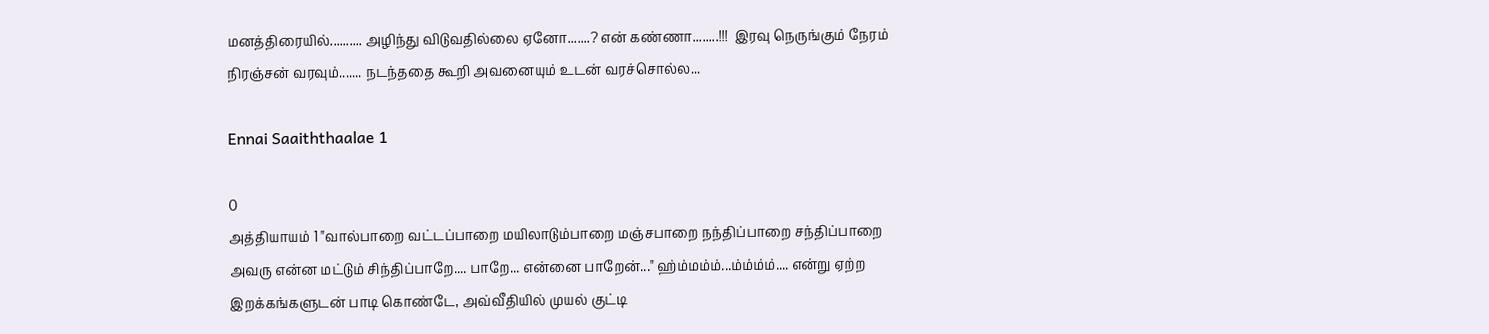மனத்திரையில்.......... அழிந்து விடுவதில்லை ஏனோ.......? என் கண்ணா........!!!  இரவு நெருங்கும் நேரம் நிரஞ்சன் வரவும்....... நடந்ததை கூறி அவனையும் உடன் வரச்சொல்ல...

Ennai Saaiththaalae 1

0
அத்தியாயம் 1 "வால்பாறை வட்டப்பாறை மயிலாடும்பாறை மஞ்சபாறை நந்திப்பாறை சந்திப்பாறை அவரு என்ன மட்டும் சிந்திப்பாறே.... பாறே... என்னை பாறேன்..." ஹ்ம்மம்ம்...ம்ம்ம்ம்.... என்று ஏற்ற இறக்கங்களுடன் பாடி கொண்டே, அவ்வீதியில் முயல் குட்டி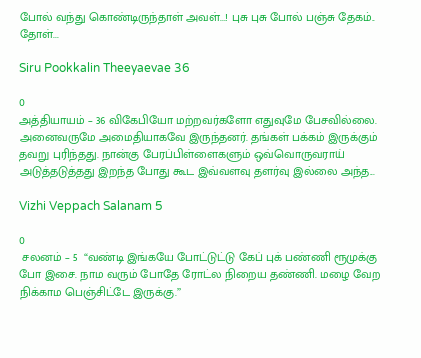போல் வந்து கொண்டிருந்தாள் அவள்...! புசு புசு போல் பஞ்சு தேகம்.. தோள்...

Siru Pookkalin Theeyaevae 36

0
அத்தியாயம் – 36 விகேபியோ மற்றவர்களோ எதுவுமே பேசவில்லை. அனைவருமே அமைதியாகவே இருந்தனர். தங்கள் பக்கம் இருக்கும் தவறு புரிந்தது. நான்கு பேரப்பிள்ளைகளும் ஒவ்வொருவராய் அடுத்தடுத்தது இறந்த போது கூட இவ்வளவு தளர்வு இல்லை அந்த...

Vizhi Veppach Salanam 5

0
 சலனம் – 5  “வண்டி இங்கயே போட்டுட்டு கேப் புக் பண்ணி ரூமுக்கு போ இசை. நாம வரும் போதே ரோட்ல நிறைய தண்ணி. மழை வேற நிக்காம பெஞ்சிட்டே இருக்கு.’’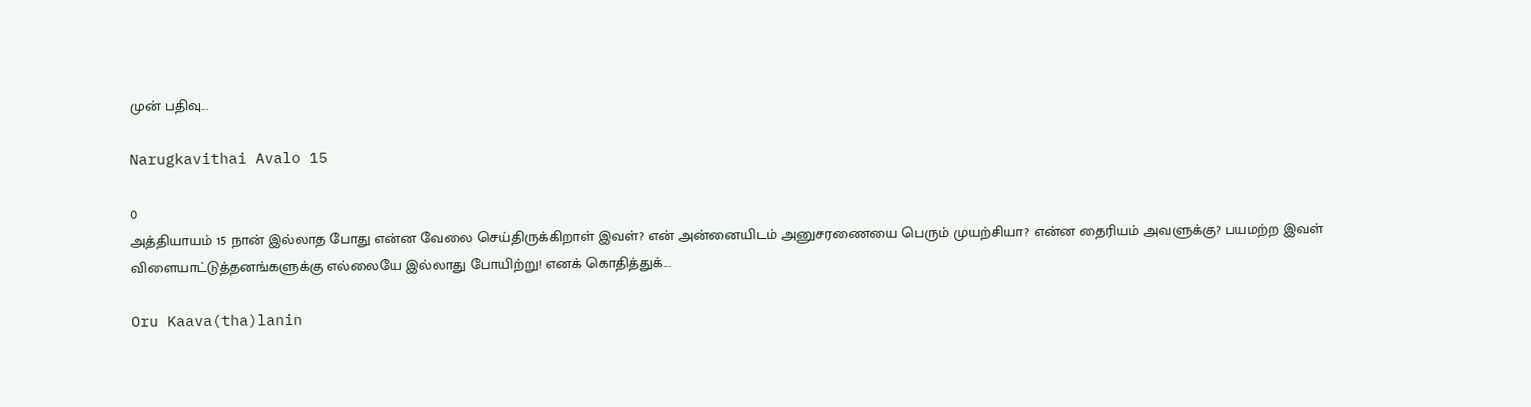முன் பதிவு...

Narugkavithai Avalo 15

0
அத்தியாயம் 15 நான் இல்லாத போது என்ன வேலை செய்திருக்கிறாள் இவள்? என் அன்னையிடம் அனுசரணையை பெரும் முயற்சியா? என்ன தைரியம் அவளுக்கு? பயமற்ற இவள் விளையாட்டுத்தனங்களுக்கு எல்லையே இல்லாது போயிற்று! எனக் கொதித்துக்...

Oru Kaava(tha)lanin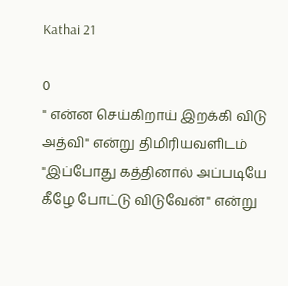Kathai 21

0
" என்ன செய்கிறாய் இறக்கி விடு அத்வி" என்று திமிரியவளிடம் "இப்போது கத்தினால் அப்படியே கீழே போட்டு விடுவேன்" என்று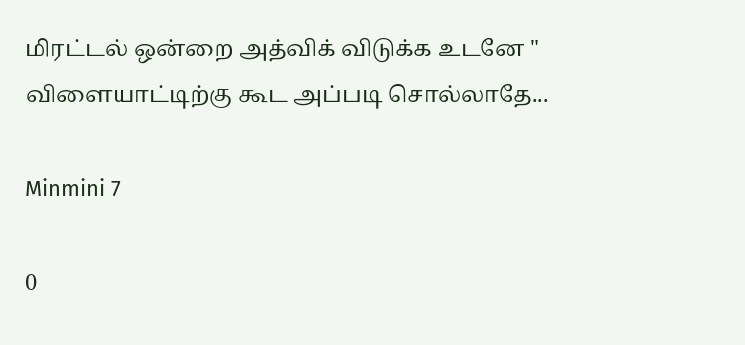மிரட்டல் ஒன்றை அத்விக் விடுக்க உடனே " விளையாட்டிற்கு கூட அப்படி சொல்லாதே...

Minmini 7

0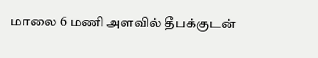மாலை 6 மணி அளவில் தீபக்குடன்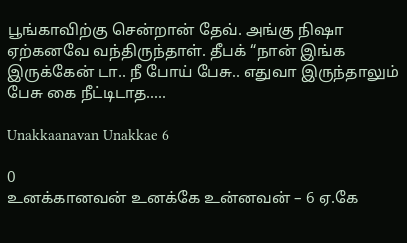பூங்காவிற்கு சென்றான் தேவ். அங்கு நிஷா ஏற்கனவே வந்திருந்தாள். தீபக் “நான் இங்க இருக்கேன் டா.. நீ போய் பேசு.. எதுவா இருந்தாலும் பேசு கை நீட்டிடாத.....

Unakkaanavan Unakkae 6

0
உனக்கானவன் உனக்கே உன்னவன் – 6 ஏ.கே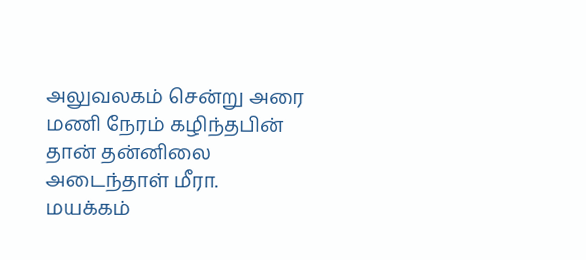அலுவலகம் சென்று அரை மணி நேரம் கழிந்தபின் தான் தன்னிலை அடைந்தாள் மீரா. மயக்கம்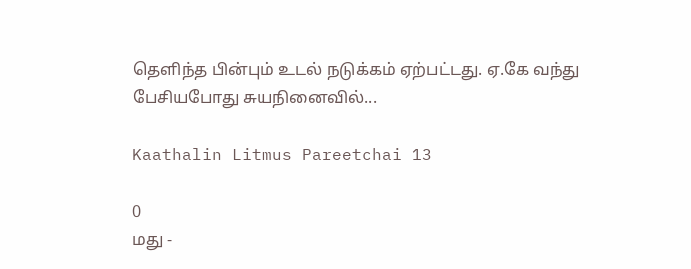தெளிந்த பின்பும் உடல் நடுக்கம் ஏற்பட்டது. ஏ.கே வந்து பேசியபோது சுயநினைவில்...

Kaathalin Litmus Pareetchai 13

0
மது -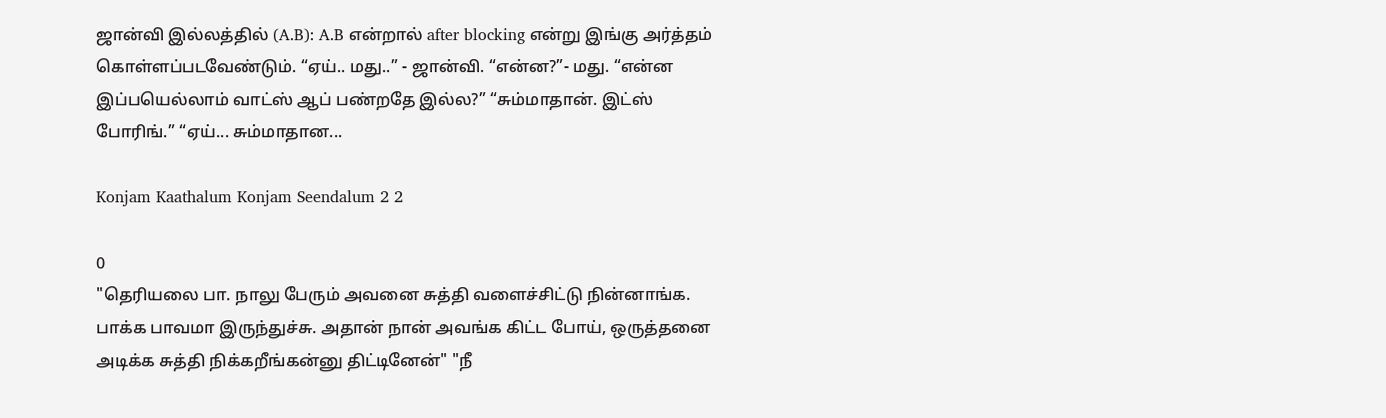ஜான்வி இல்லத்தில் (A.B): A.B என்றால் after blocking என்று இங்கு அர்த்தம் கொள்ளப்படவேண்டும். “ஏய்.. மது..” - ஜான்வி. “என்ன?”- மது. “என்ன இப்பயெல்லாம் வாட்ஸ் ஆப் பண்றதே இல்ல?” “சும்மாதான். இட்ஸ் போரிங்.” “ஏய்... சும்மாதான...

Konjam Kaathalum Konjam Seendalum 2 2

0
"தெரியலை பா. நாலு பேரும் அவனை சுத்தி வளைச்சிட்டு நின்னாங்க. பாக்க பாவமா இருந்துச்சு. அதான் நான் அவங்க கிட்ட போய், ஒருத்தனை அடிக்க சுத்தி நிக்கறீங்கன்னு திட்டினேன்" "நீ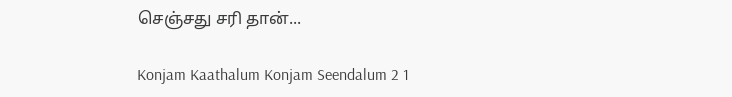செஞ்சது சரி தான்...

Konjam Kaathalum Konjam Seendalum 2 1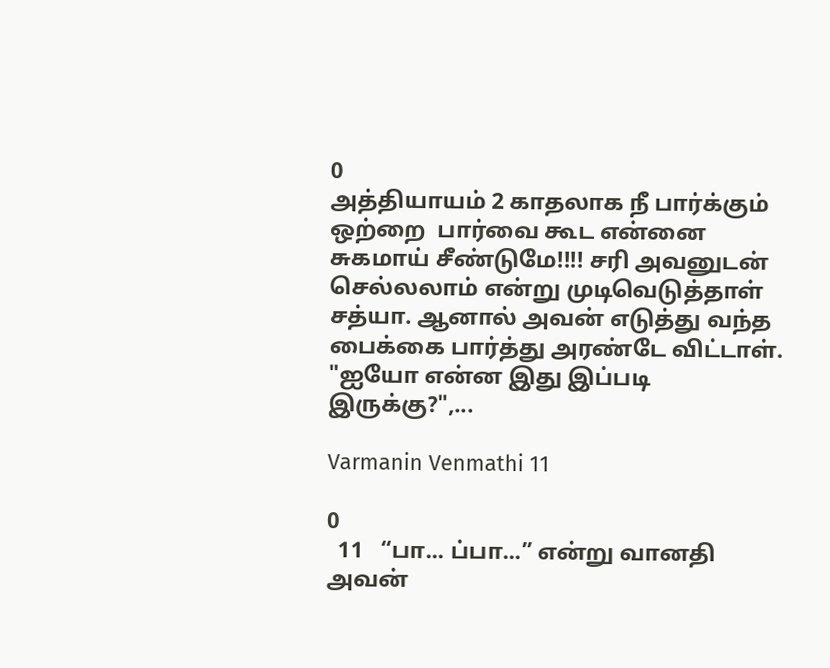0
அத்தியாயம் 2 காதலாக நீ பார்க்கும் ஒற்றை  பார்வை கூட என்னை  சுகமாய் சீண்டுமே!!!! சரி அவனுடன் செல்லலாம் என்று முடிவெடுத்தாள் சத்யா. ஆனால் அவன் எடுத்து வந்த பைக்கை பார்த்து அரண்டே விட்டாள். "ஐயோ என்ன இது இப்படி இருக்கு?",...

Varmanin Venmathi 11

0
  11   “பா... ப்பா...” என்று வானதி அவன்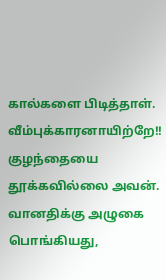கால்களை பிடித்தாள். வீம்புக்காரனாயிற்றே!! குழந்தையை தூக்கவில்லை அவன்.   வானதிக்கு அழுகை பொங்கியது,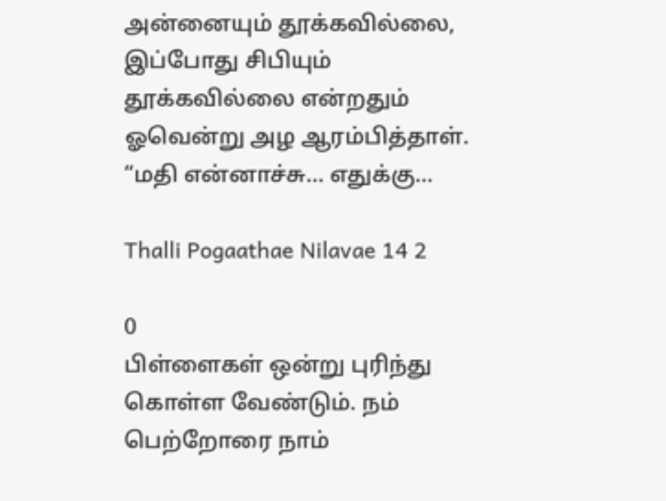அன்னையும் தூக்கவில்லை, இப்போது சிபியும் தூக்கவில்லை என்றதும் ஓவென்று அழ ஆரம்பித்தாள்.   “மதி என்னாச்சு... எதுக்கு...

Thalli Pogaathae Nilavae 14 2

0
பிள்ளைகள் ஒன்று புரிந்து கொள்ள வேண்டும். நம் பெற்றோரை நாம்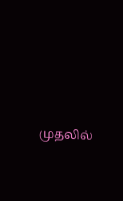முதலில்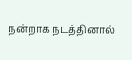நன்றாக நடத்தினால்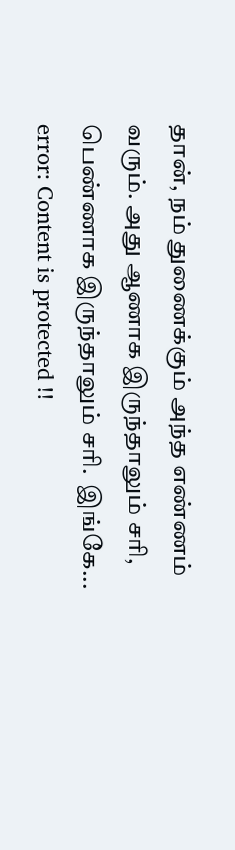தான், நம் துணைக்கும் அந்த எண்ணம் வரும். அது ஆணாக இருந்தாலும் சரி, பெண்ணாக இருந்தாலும் சரி.  இங்கே...
error: Content is protected !!